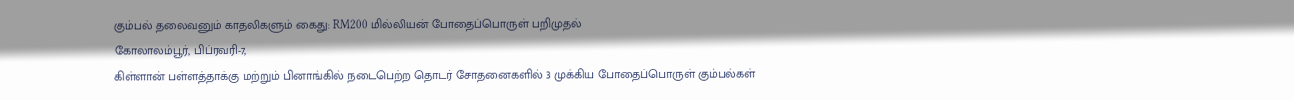கும்பல் தலைவனும் காதலிகளும் கைது: RM200 மில்லியன் போதைப்பொருள் பறிமுதல்
கோலாலம்பூர், பிப்ரவரி-7,
கிள்ளான் பள்ளத்தாக்கு மற்றும் பினாங்கில் நடைபெற்ற தொடர் சோதனைகளில் 3 முக்கிய போதைப்பொருள் கும்பல்கள்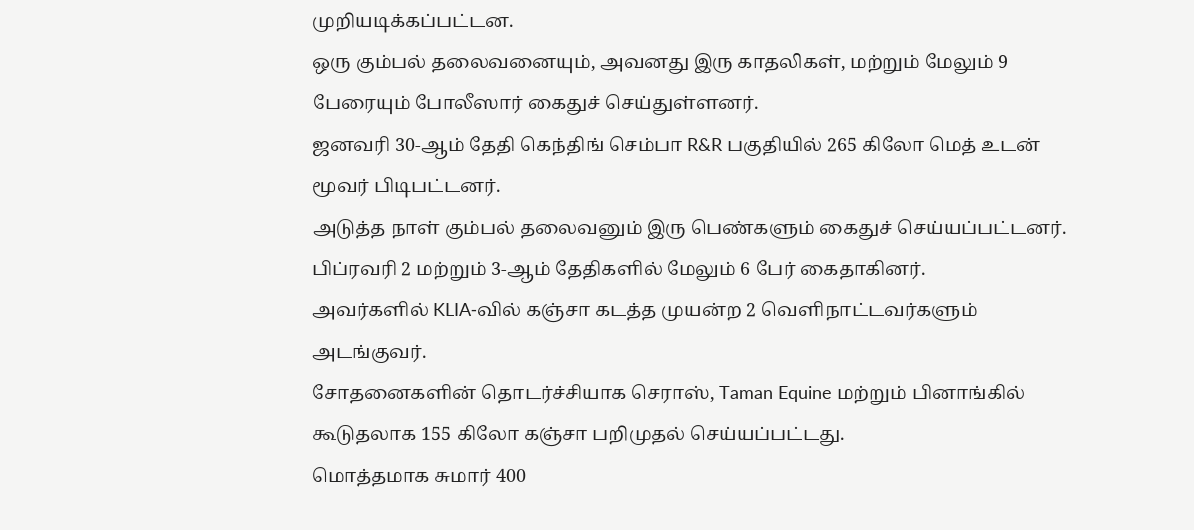முறியடிக்கப்பட்டன.
ஒரு கும்பல் தலைவனையும், அவனது இரு காதலிகள், மற்றும் மேலும் 9 பேரையும் போலீஸார் கைதுச் செய்துள்ளனர்.
ஜனவரி 30‑ஆம் தேதி கெந்திங் செம்பா R&R பகுதியில் 265 கிலோ மெத் உடன் மூவர் பிடிபட்டனர்.
அடுத்த நாள் கும்பல் தலைவனும் இரு பெண்களும் கைதுச் செய்யப்பட்டனர்.
பிப்ரவரி 2 மற்றும் 3‑ஆம் தேதிகளில் மேலும் 6 பேர் கைதாகினர்.
அவர்களில் KLIA‑வில் கஞ்சா கடத்த முயன்ற 2 வெளிநாட்டவர்களும் அடங்குவர்.
சோதனைகளின் தொடர்ச்சியாக செராஸ், Taman Equine மற்றும் பினாங்கில் கூடுதலாக 155 கிலோ கஞ்சா பறிமுதல் செய்யப்பட்டது.
மொத்தமாக சுமார் 400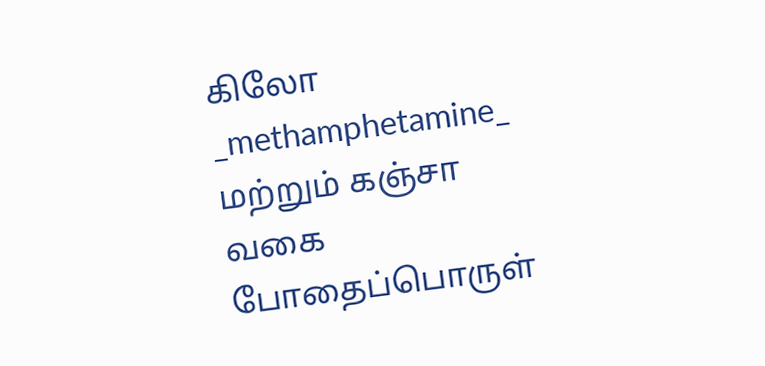கிலோ _methamphetamine_ மற்றும் கஞ்சா வகை போதைப்பொருள்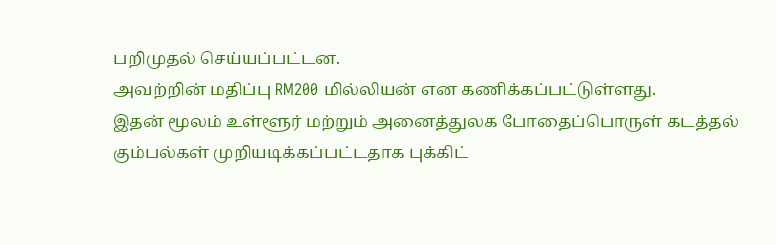பறிமுதல் செய்யப்பட்டன.
அவற்றின் மதிப்பு RM200 மில்லியன் என கணிக்கப்பட்டுள்ளது.
இதன் மூலம் உள்ளூர் மற்றும் அனைத்துலக போதைப்பொருள் கடத்தல் கும்பல்கள் முறியடிக்கப்பட்டதாக புக்கிட்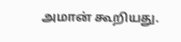அமான் கூறியது.